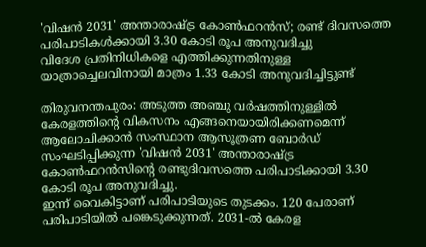'വിഷൻ 2031' അന്താരാഷ്ട്ര കോൺഫറൻസ്; രണ്ട് ദിവസത്തെ പരിപാടികൾക്കായി 3.30 കോടി രൂപ അനുവദിച്ചു
വിദേശ പ്രതിനിധികളെ എത്തിക്കുന്നതിനുള്ള യാത്രാച്ചെലവിനായി മാത്രം 1.33 കോടി അനുവദിച്ചിട്ടുണ്ട്

തിരുവനന്തപുരം: അടുത്ത അഞ്ചു വർഷത്തിനുള്ളിൽ കേരളത്തിന്റെ വികസനം എങ്ങനെയായിരിക്കണമെന്ന് ആലോചിക്കാൻ സംസ്ഥാന ആസൂത്രണ ബോർഡ് സംഘടിപ്പിക്കുന്ന 'വിഷൻ 2031' അന്താരാഷ്ട്ര കോൺഫറൻസിൻ്റെ രണ്ടുദിവസത്തെ പരിപാടിക്കായി 3.30 കോടി രൂപ അനുവദിച്ചു.
ഇന്ന് വൈകിട്ടാണ് പരിപാടിയുടെ തുടക്കം. 120 പേരാണ് പരിപാടിയിൽ പങ്കെടുക്കുന്നത്. 2031-ൽ കേരള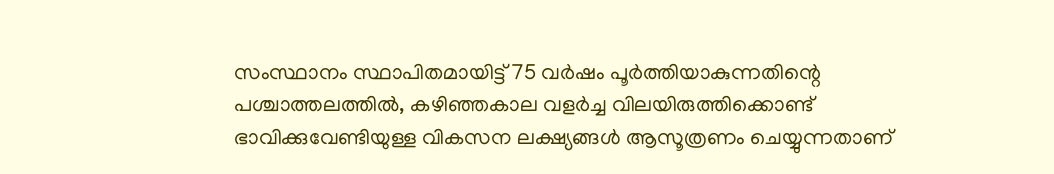സംസ്ഥാനം സ്ഥാപിതമായിട്ട് 75 വർഷം പൂർത്തിയാകുന്നതിന്റെ പശ്ചാത്തലത്തിൽ, കഴിഞ്ഞകാല വളർച്ച വിലയിരുത്തിക്കൊണ്ട് ഭാവിക്കുവേണ്ടിയുള്ള വികസന ലക്ഷ്യങ്ങൾ ആസൂത്രണം ചെയ്യുന്നതാണ്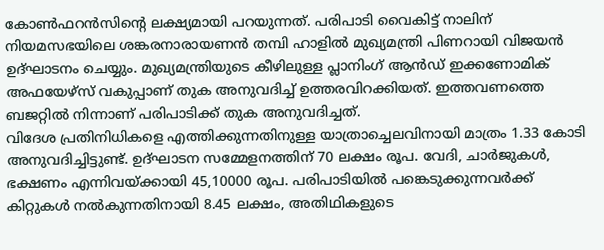കോൺഫറൻസിൻ്റെ ലക്ഷ്യമായി പറയുന്നത്. പരിപാടി വൈകിട്ട് നാലിന് നിയമസഭയിലെ ശങ്കരനാരായണൻ തമ്പി ഹാളിൽ മുഖ്യമന്ത്രി പിണറായി വിജയൻ ഉദ്ഘാടനം ചെയ്യും. മുഖ്യമന്ത്രിയുടെ കീഴിലുള്ള പ്ലാനിംഗ് ആൻഡ് ഇക്കണോമിക് അഫയേഴ്സ് വകുപ്പാണ് തുക അനുവദിച്ച് ഉത്തരവിറക്കിയത്. ഇത്തവണത്തെ ബജറ്റിൽ നിന്നാണ് പരിപാടിക്ക് തുക അനുവദിച്ചത്.
വിദേശ പ്രതിനിധികളെ എത്തിക്കുന്നതിനുള്ള യാത്രാച്ചെലവിനായി മാത്രം 1.33 കോടി അനുവദിച്ചിട്ടുണ്ട്. ഉദ്ഘാടന സമ്മേളനത്തിന് 70 ലക്ഷം രൂപ. വേദി, ചാർജുകൾ, ഭക്ഷണം എന്നിവയ്ക്കായി 45,10000 രൂപ. പരിപാടിയിൽ പങ്കെടുക്കുന്നവർക്ക് കിറ്റുകൾ നൽകുന്നതിനായി 8.45 ലക്ഷം, അതിഥികളുടെ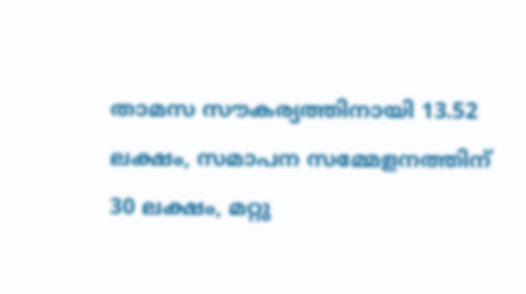താമസ സൗകര്യത്തിനായി 13.52 ലക്ഷം, സമാപന സമ്മേളനത്തിന് 30 ലക്ഷം, മറ്റു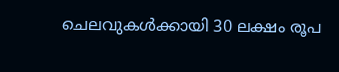ചെലവുകൾക്കായി 30 ലക്ഷം രൂപ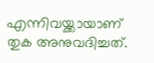എന്നിവയ്ക്കായാണ് തുക അനുവദിച്ചത്.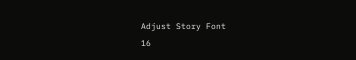Adjust Story Font
16